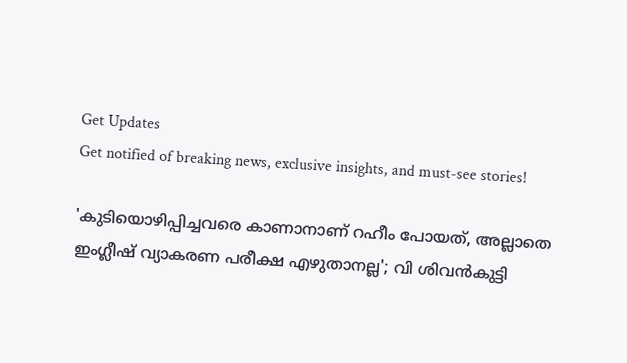Get Updates
Get notified of breaking news, exclusive insights, and must-see stories!

'കുടിയൊഴിപ്പിച്ചവരെ കാണാനാണ് റഹീം പോയത്, അല്ലാതെ ഇംഗ്ലീഷ് വ്യാകരണ പരീക്ഷ എഴുതാനല്ല'; വി ശിവൻകുട്ടി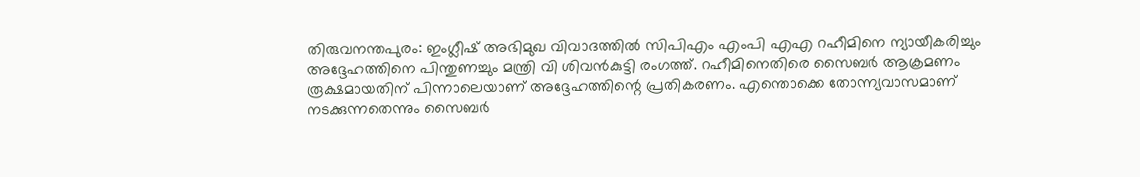തിരുവനന്തപുരം: ഇംഗ്ലീഷ് അഭിമുഖ വിവാദത്തിൽ സിപിഎം എംപി എഎ റഹീമിനെ ന്യായീകരിച്ചും അദ്ദേഹത്തിനെ പിന്തുണച്ചും മന്ത്രി വി ശിവൻകുട്ടി രംഗത്ത്. റഹീമിനെതിരെ സൈബർ ആക്രമണം രൂക്ഷമായതിന് പിന്നാലെയാണ് അദ്ദേഹത്തിന്റെ പ്രതികരണം. എന്തൊക്കെ തോന്ന്യവാസമാണ് നടക്കുന്നതെന്നും സൈബർ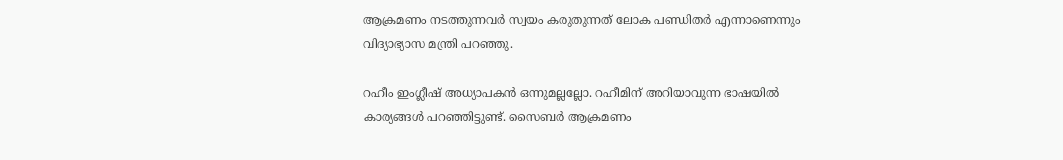ആക്രമണം നടത്തുന്നവർ സ്വയം കരുതുന്നത് ലോക പണ്ഡിതർ എന്നാണെന്നും വിദ്യാഭ്യാസ മന്ത്രി പറഞ്ഞു.

റഹീം ഇംഗ്ലീഷ് അധ്യാപകൻ ഒന്നുമല്ലല്ലോ. റഹീമിന് അറിയാവുന്ന ഭാഷയിൽ കാര്യങ്ങൾ പറഞ്ഞിട്ടുണ്ട്. സൈബർ ആക്രമണം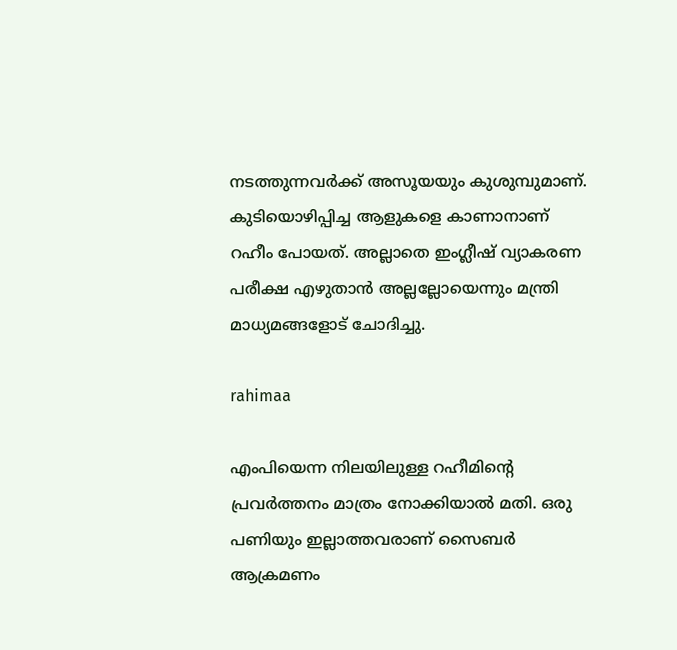നടത്തുന്നവർക്ക് അസൂയയും കുശുമ്പുമാണ്. കുടിയൊഴിപ്പിച്ച ആളുകളെ കാണാനാണ് റഹീം പോയത്. അല്ലാതെ ഇംഗ്ലീഷ് വ്യാകരണ പരീക്ഷ എഴുതാൻ അല്ലല്ലോയെന്നും മന്ത്രി മാധ്യമങ്ങളോട് ചോദിച്ചു.

rahimaa

എംപിയെന്ന നിലയിലുള്ള റഹീമിന്റെ പ്രവർത്തനം മാത്രം നോക്കിയാൽ മതി. ഒരു പണിയും ഇല്ലാത്തവരാണ് സൈബർ ആക്രമണം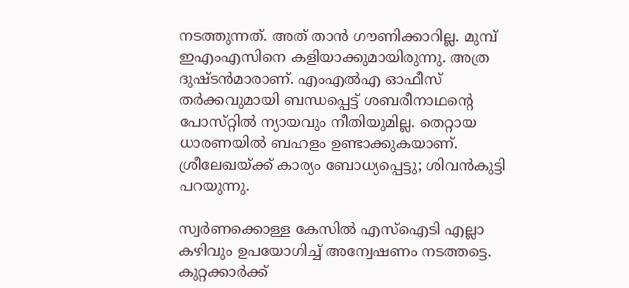നടത്തുന്നത്. അത് താൻ ഗൗണിക്കാറില്ല. മുമ്പ് ഇഎംഎസിനെ കളിയാക്കുമായിരുന്നു. അത്ര ദുഷ്‌ടൻമാരാണ്. എംഎൽഎ ഓഫീസ് തർക്കവുമായി ബന്ധപ്പെട്ട് ശബരീനാഥന്റെ പോസ്‌റ്റിൽ ന്യായവും നീതിയുമില്ല. തെറ്റായ ധാരണയിൽ ബഹളം ഉണ്ടാക്കുകയാണ്. ശ്രീലേഖയ്ക്ക് കാര്യം ബോധ്യപ്പെട്ടു; ശിവൻകുട്ടി പറയുന്നു.

സ്വർണക്കൊള്ള കേസിൽ എസ്ഐടി എല്ലാ കഴിവും ഉപയോഗിച്ച് അന്വേഷണം നടത്തട്ടെ. കുറ്റക്കാർക്ക്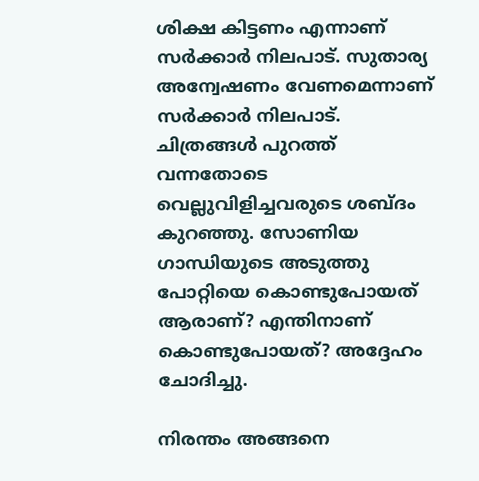ശിക്ഷ കിട്ടണം എന്നാണ് സർക്കാർ നിലപാട്. സുതാര്യ അന്വേഷണം വേണമെന്നാണ് സർക്കാർ നിലപാട്. ചിത്രങ്ങൾ പുറത്ത് വന്നതോടെ വെല്ലുവിളിച്ചവരുടെ ശബ്‌ദം കുറഞ്ഞു. സോണിയ ഗാന്ധിയുടെ അടുത്തു പോറ്റിയെ കൊണ്ടുപോയത് ആരാണ്? എന്തിനാണ് കൊണ്ടുപോയത്? അദ്ദേഹം ചോദിച്ചു.

നിരന്തം അങ്ങനെ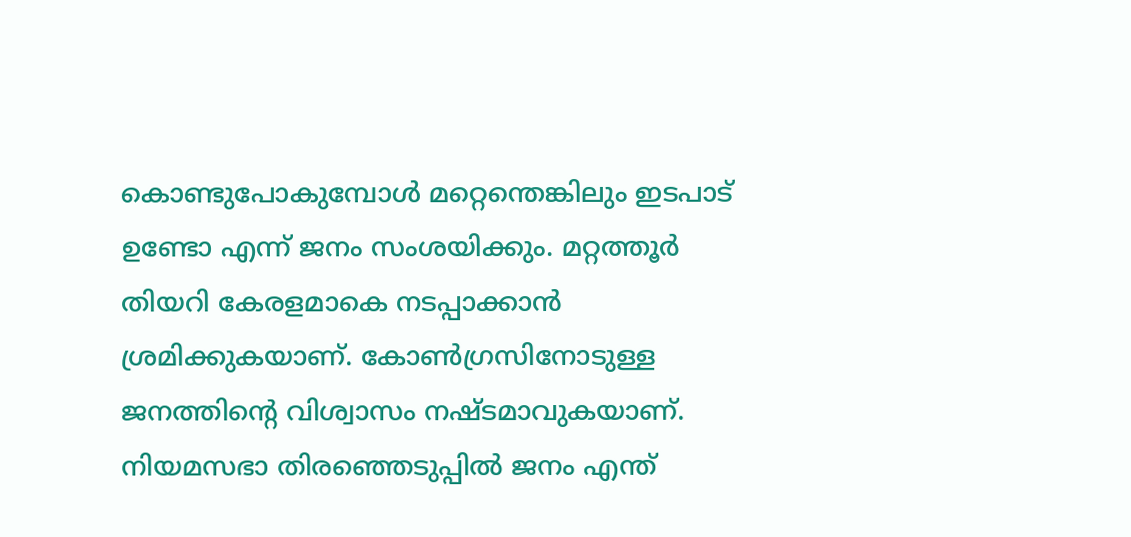കൊണ്ടുപോകുമ്പോൾ മറ്റെന്തെങ്കിലും ഇടപാട് ഉണ്ടോ എന്ന് ജനം സംശയിക്കും. മറ്റത്തൂർ തിയറി കേരളമാകെ നടപ്പാക്കാൻ ശ്രമിക്കുകയാണ്. കോൺഗ്രസിനോടുള്ള ജനത്തിന്റെ വിശ്വാസം നഷ്‌ടമാവുകയാണ്. നിയമസഭാ തിരഞ്ഞെടുപ്പിൽ ജനം എന്ത്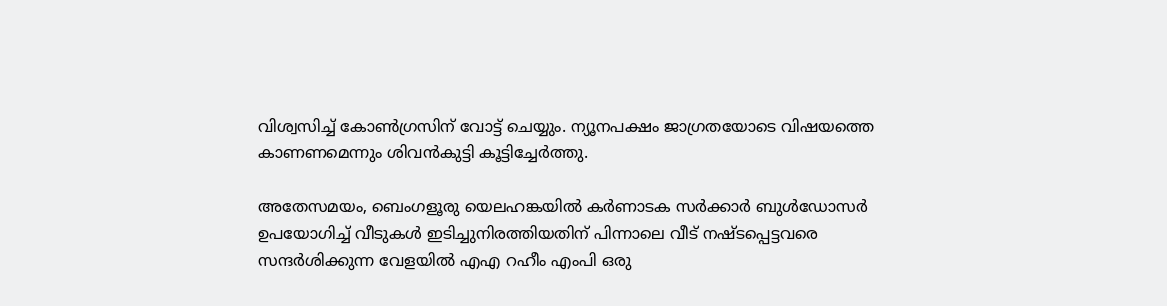വിശ്വസിച്ച് കോൺഗ്രസിന് വോട്ട് ചെയ്യും. ന്യൂനപക്ഷം ജാഗ്രതയോടെ വിഷയത്തെ കാണണമെന്നും ശിവൻകുട്ടി കൂട്ടിച്ചേർത്തു.

അതേസമയം, ബെംഗളൂരു യെലഹങ്കയിൽ കർണാടക സർക്കാർ ബുൾഡോസർ ഉപയോഗിച്ച് വീടുകൾ ഇടിച്ചുനിരത്തിയതിന് പിന്നാലെ വീട് നഷ്‌ടപ്പെട്ടവരെ സന്ദർശിക്കുന്ന വേളയിൽ എഎ റഹീം എംപി ഒരു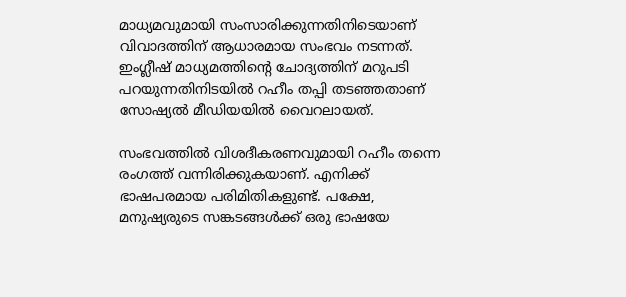മാധ്യമവുമായി സംസാരിക്കുന്നതിനിടെയാണ് വിവാദത്തിന് ആധാരമായ സംഭവം നടന്നത്. ഇംഗ്ലീഷ് മാധ്യമത്തിന്റെ ചോദ്യത്തിന് മറുപടി പറയുന്നതിനിടയിൽ റഹീം തപ്പി തടഞ്ഞതാണ് സോഷ്യൽ മീഡിയയിൽ വൈറലായത്.

സംഭവത്തിൽ വിശദീകരണവുമായി റഹീം തന്നെ രംഗത്ത് വന്നിരിക്കുകയാണ്. എനിക്ക് ഭാഷപരമായ പരിമിതികളുണ്ട്. പക്ഷേ, മനുഷ്യരുടെ സങ്കടങ്ങൾക്ക് ഒരു ഭാഷയേ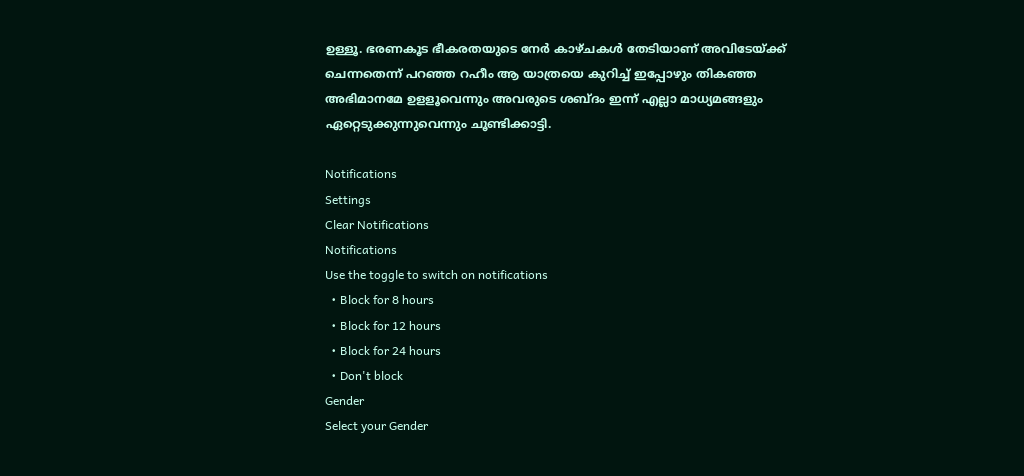ഉള്ളൂ. ഭരണകൂട ഭീകരതയുടെ നേർ കാഴ്‌ചകൾ തേടിയാണ് അവിടേയ്ക്ക് ചെന്നതെന്ന് പറഞ്ഞ റഹീം ആ യാത്രയെ കുറിച്ച് ഇപ്പോഴും തികഞ്ഞ അഭിമാനമേ ഉളളൂവെന്നും അവരുടെ ശബ്‌ദം ഇന്ന് എല്ലാ മാധ്യമങ്ങളും ഏറ്റെടുക്കുന്നുവെന്നും ചൂണ്ടിക്കാട്ടി.

Notifications
Settings
Clear Notifications
Notifications
Use the toggle to switch on notifications
  • Block for 8 hours
  • Block for 12 hours
  • Block for 24 hours
  • Don't block
Gender
Select your Gender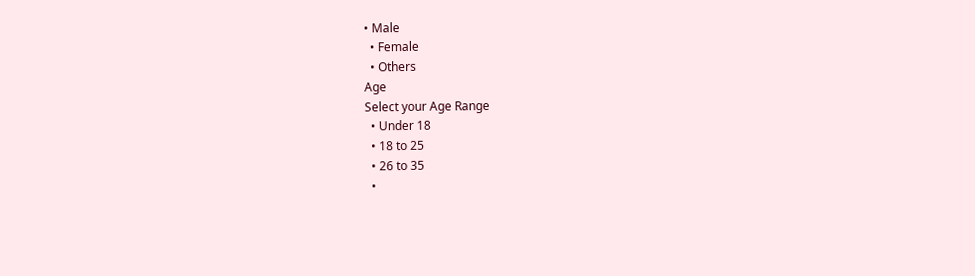• Male
  • Female
  • Others
Age
Select your Age Range
  • Under 18
  • 18 to 25
  • 26 to 35
  •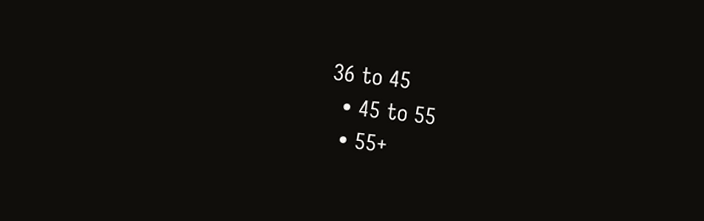36 to 45
  • 45 to 55
  • 55+